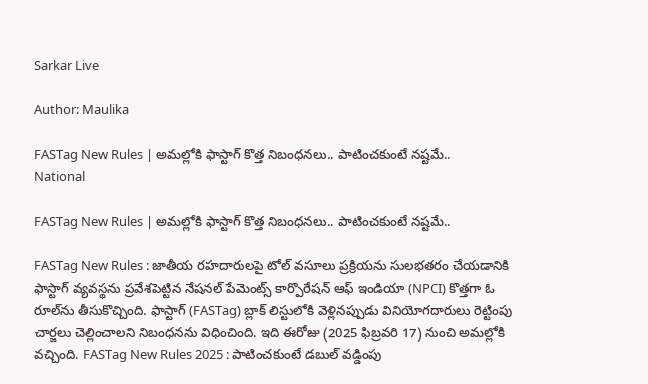Sarkar Live

Author: Maulika

FASTag New Rules | అమ‌ల్లోకి ఫాస్టాగ్ కొత్త నిబంధ‌న‌లు.. పాటించ‌కుంటే న‌ష్ట‌మే..
National

FASTag New Rules | అమ‌ల్లోకి ఫాస్టాగ్ కొత్త నిబంధ‌న‌లు.. పాటించ‌కుంటే న‌ష్ట‌మే..

FASTag New Rules : జాతీయ రహదారులపై టోల్ వసూలు ప్రక్రియను సులభతరం చేయడానికి ఫాస్టాగ్ వ్యవస్థను ప్ర‌వేశ‌పెట్టిన నేషనల్ పేమెంట్స్ కార్పొరేషన్ ఆఫ్ ఇండియా (NPCI) కొత్తగా ఓ రూల్‌ను తీసుకొచ్చింది. ఫాస్టాగ్ (FASTag) బ్లాక్ లిస్టులోకి వెళ్లినప్పుడు వినియోగ‌దారులు రెట్టింపు చార్జ‌లు చెల్లించాలని నిబంధ‌న‌ను విధించింది. ఇది ఈరోజు (2025 ఫిబ్ర‌వ‌రి 17) నుంచి అమ‌ల్లోకి వ‌చ్చింది. FASTag New Rules 2025 : పాటించ‌కుంటే డ‌బుల్‌ వ‌డ్డింపు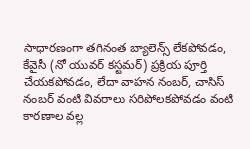సాధార‌ణంగా తగినంత బ్యాలెన్స్ లేకపోవడం, కేవైసీ (నో యువర్ కస్టమర్) ప్రక్రియ పూర్తి చేయకపోవడం, లేదా వాహన నంబర్, చాసిస్ నంబర్ వంటి వివరాలు సరిపోలకపోవడం వంటి కారణాల వల్ల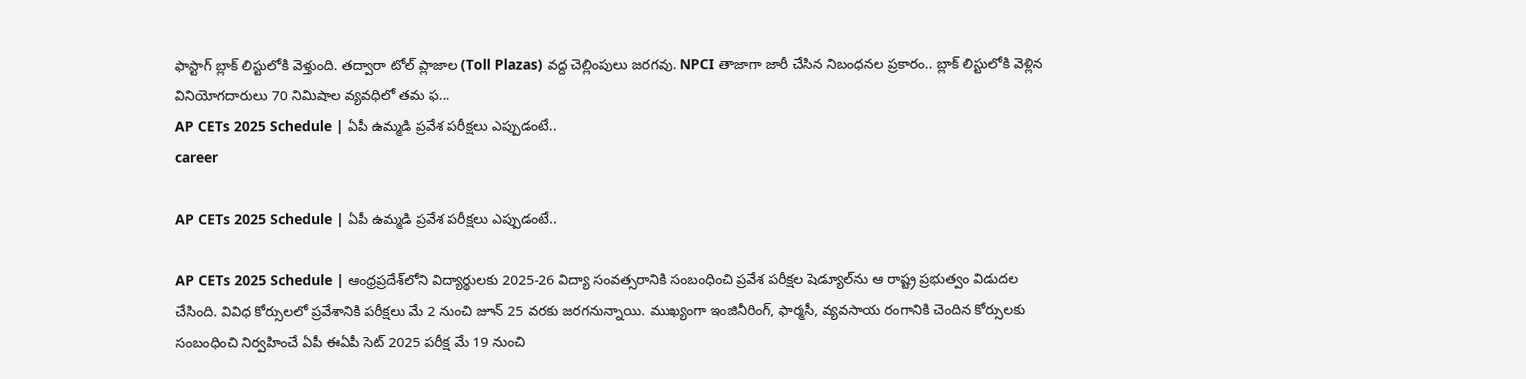ఫాస్టాగ్ బ్లాక్ లిస్టులోకి వెళ్తుంది. తద్వారా టోల్ ప్లాజాల (Toll Plazas) వద్ద చెల్లింపులు జ‌ర‌గ‌వు. NPCI తాజాగా జారీ చేసిన నిబంధనల ప్రకారం.. బ్లాక్ లిస్టులోకి వెళ్లిన వినియోగదారులు 70 నిమిషాల వ్యవధిలో త‌మ ఫ...
AP CETs 2025 Schedule | ఏపీ ఉమ్మడి ప్రవేశ పరీక్షలు ఎప్పుడంటే..
career

AP CETs 2025 Schedule | ఏపీ ఉమ్మడి ప్రవేశ పరీక్షలు ఎప్పుడంటే..

AP CETs 2025 Schedule | ఆంధ్రప్రదేశ్‌లోని విద్యార్థులకు 2025-26 విద్యా సంవత్సరానికి సంబంధించి ప్రవేశ పరీక్షల షెడ్యూల్‌ను ఆ రాష్ట్ర ప్ర‌భుత్వం విడుద‌ల చేసింది. వివిధ కోర్సులలో ప్రవేశానికి పరీక్షలు మే 2 నుంచి జూన్ 25 వరకు జ‌ర‌గ‌నున్నాయి. ముఖ్యంగా ఇంజినీరింగ్, ఫార్మసీ, వ్యవసాయ రంగానికి చెందిన కోర్సులకు సంబంధించి నిర్వహించే ఏపీ ఈఏపీ సెట్ 2025 పరీక్ష మే 19 నుంచి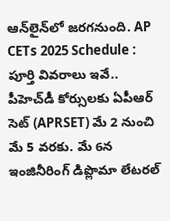ఆన్‌లైన్‌లో జ‌ర‌గ‌నుంది. AP CETs 2025 Schedule : పూర్తి వివ‌రాలు ఇవే.. పీహెచ్‌డీ కోర్సులకు ఏపీఆర్‌ సెట్‌ (APRSET) మే 2 నుంచి మే 5 వరకు. మే 6న‌ ఇంజినీరింగ్‌ డిప్లొమా లేటరల్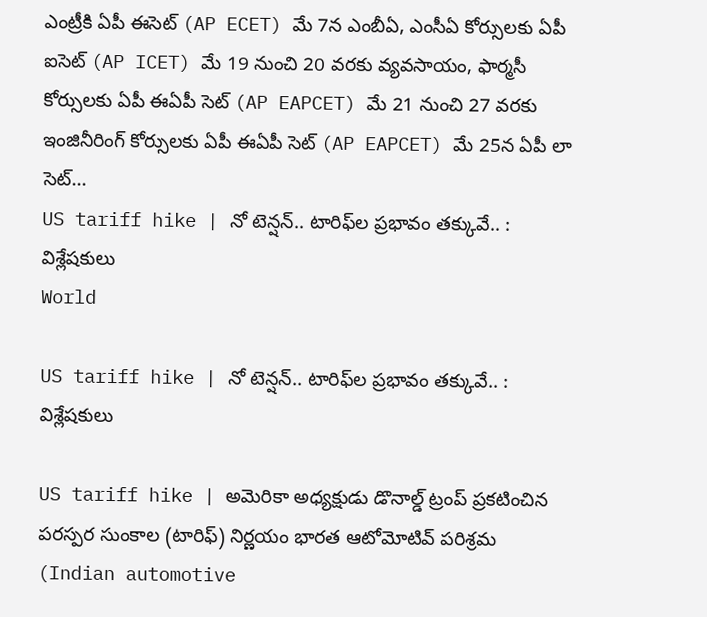ఎంట్రీకి ఏపీ ఈసెట్‌ (AP ECET) మే 7న ఎంబీఏ, ఎంసీఏ కోర్సులకు ఏపీ ఐసెట్‌ (AP ICET) మే 19 నుంచి 20 వ‌ర‌కు వ్యవసాయం, ఫార్మసీ కోర్సులకు ఏపీ ఈఏపీ సెట్‌ (AP EAPCET) మే 21 నుంచి 27 వ‌ర‌కు ఇంజినీరింగ్ కోర్సులకు ఏపీ ఈఏపీ సెట్‌ (AP EAPCET) మే 25న ఏపీ లా సెట్...
US tariff hike | నో టెన్ష‌న్‌.. టారిఫ్‌ల ప్ర‌భావం తక్కువే.. : విశ్లేష‌కులు
World

US tariff hike | నో టెన్ష‌న్‌.. టారిఫ్‌ల ప్ర‌భావం తక్కువే.. : విశ్లేష‌కులు

US tariff hike | అమెరికా అధ్య‌క్షుడు డొనాల్డ్ ట్రంప్ ప్ర‌క‌టించిన ప‌ర‌స్ప‌ర సుంకాల (టారిఫ్‌) నిర్ణ‌యం భారత ఆటోమోటివ్ పరిశ్రమ (Indian automotive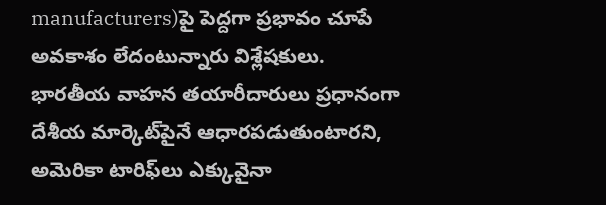manufacturers)పై పెద్దగా ప్రభావం చూపే అవకాశం లేదంటున్నారు విశ్లేష‌కులు. భారతీయ వాహన తయారీదారులు ప్రధానంగా దేశీయ మార్కెట్‌పైనే ఆధారపడుతుంటార‌ని, అమెరికా టారిఫ్‌లు ఎక్కువైనా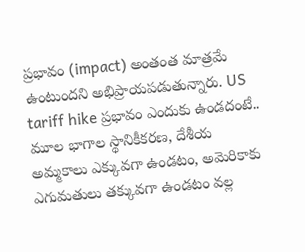ప్ర‌భావం (impact) అంతంత మాత్ర‌మే ఉంటుంద‌ని అభిప్రాయ‌ప‌డుతున్నారు. US tariff hike ప్ర‌భావం ఎందుకు ఉండ‌దంటే.. మూల భాగాల స్థానికీకరణ, దేశీయ అమ్మకాలు ఎక్కువగా ఉండటం, అమెరికాకు ఎగుమతులు తక్కువగా ఉండటం వల్ల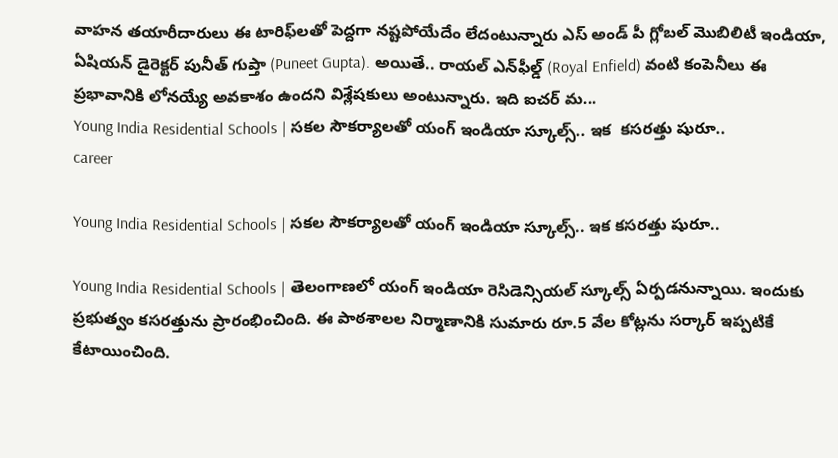వాహన తయారీదారులు ఈ టారిఫ్‌ల‌తో పెద్ద‌గా న‌ష్ట‌పోయేదేం లేదంటున్నారు ఎస్ అండ్ పీ గ్లోబల్ మొబిలిటీ ఇండియా, ఏషియ‌న్ డైరెక్టర్ పునీత్ గుప్తా (Puneet Gupta). అయితే.. రాయల్ ఎన్‌ఫీల్డ్ (Royal Enfield) వంటి కంపెనీలు ఈ ప్రభావానికి లోనయ్యే అవకాశం ఉందని విశ్లేష‌కులు అంటున్నారు. ఇది ఐచర్ మ...
Young India Residential Schools | సకల సౌకర్యాలతో యంగ్ ఇండియా స్కూల్స్.. ఇక  క‌స‌రత్తు షురూ..
career

Young India Residential Schools | సకల సౌకర్యాలతో యంగ్ ఇండియా స్కూల్స్.. ఇక క‌స‌రత్తు షురూ..

Young India Residential Schools | తెలంగాణ‌లో యంగ్ ఇండియా రెసిడెన్సియ‌ల్ స్కూల్స్ ఏర్ప‌డ‌నున్నాయి. ఇందుకు ప్ర‌భుత్వం క‌స‌రత్తును ప్రారంభించింది. ఈ పాఠశాలల నిర్మాణానికి సుమారు రూ.5 వేల‌ కోట్లను స‌ర్కార్ ఇప్ప‌టికే కేటాయించింది.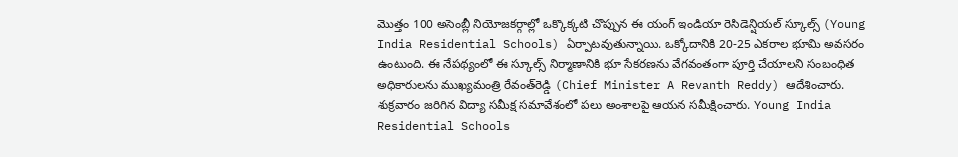మొత్తం 100 అసెంబ్లీ నియోజ‌క‌ర్గాల్లో ఒక్కొక్క‌టి చొప్పున ఈ యంగ్ ఇండియా రెసిడెన్షియ‌ల్ స్కూల్స్ (Young India Residential Schools) ఏర్పాటవుతున్నాయి. ఒక్కోదానికి 20-25 ఎక‌రాల భూమి అవ‌స‌రం ఉంటుంది. ఈ నేప‌థ్యంలో ఈ స్కూల్స్ నిర్మాణానికి భూ సేక‌ర‌ణ‌ను వేగ‌వంతంగా పూర్తి చేయాల‌ని సంబంధిత అధికారుల‌ను ముఖ్యమంత్రి రేవంత్‌రెడ్డి (Chief Minister A Revanth Reddy) ఆదేశించారు. శుక్రవారం జరిగిన విద్యా సమీక్ష సమావేశంలో ప‌లు అంశాల‌పై ఆయ‌న స‌మీక్షించారు. Young India Residential Schools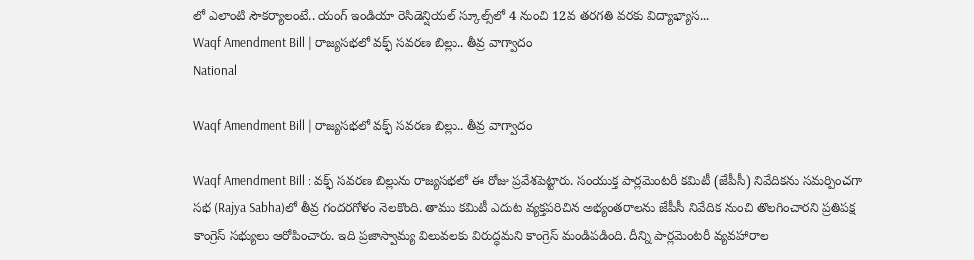లో ఎలాంటి సౌక‌ర్యాలంటే.. యంగ్ ఇండియా రెసిడెన్షియ‌ల్ స్కూల్స్‌లో 4 నుంచి 12వ తరగతి వరకు విద్యాభ్యాస...
Waqf Amendment Bill | రాజ్య‌స‌భలో వ‌క్ఫ్ స‌వ‌ర‌ణ బిల్లు.. తీవ్ర వాగ్వాదం
National

Waqf Amendment Bill | రాజ్య‌స‌భలో వ‌క్ఫ్ స‌వ‌ర‌ణ బిల్లు.. తీవ్ర వాగ్వాదం

Waqf Amendment Bill : వ‌క్ఫ్‌ సవరణ బిల్లును రాజ్య‌స‌భ‌లో ఈ రోజు ప్ర‌వేశ‌పెట్టారు. సంయుక్త పార్లమెంటరీ కమిటీ (జేపీసీ) నివేదికను స‌మ‌ర్పించ‌గా సభ (Rajya Sabha)లో తీవ్ర గందరగోళం నెలకొంది. తాము క‌మిటీ ఎదుట వ్య‌క్త‌ప‌రిచిన అభ్యంత‌రాల‌ను జేపీసీ నివేదిక నుంచి తొల‌గించార‌ని ప్ర‌తిప‌క్ష కాంగ్రెస్ స‌భ్యులు ఆరోపించారు. ఇది ప్ర‌జాస్వామ్య విలువ‌ల‌కు విరుద్ధ‌మ‌ని కాంగ్రెస్ మండిప‌డింది. దీన్ని పార్ల‌మెంట‌రీ వ్య‌వ‌హారాల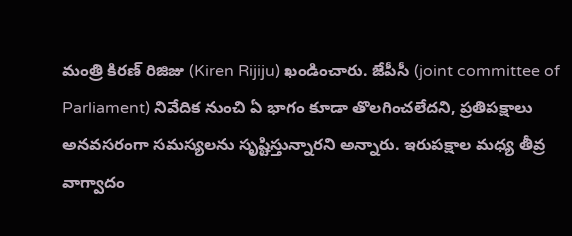మంత్రి కిర‌ణ్ రిజిజు (Kiren Rijiju) ఖండించారు. జేపీసీ (joint committee of Parliament) నివేదిక నుంచి ఏ భాగం కూడా తొల‌గించ‌లేద‌ని, ప్ర‌తిప‌క్షాలు అన‌వ‌స‌రంగా స‌మ‌స్య‌ల‌ను సృష్టిస్తున్నార‌ని అన్నారు. ఇరుప‌క్షాల మ‌ధ్య తీవ్ర వాగ్వాదం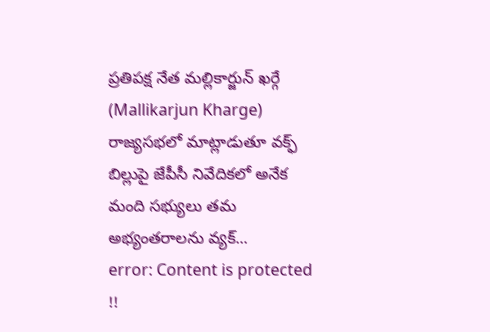ప్ర‌తిప‌క్ష నేత‌ మ‌ల్లికార్జున్ ఖ‌ర్గే (Mallikarjun Kharge) రాజ్య‌స‌భ‌లో మాట్లాడుతూ వక్ఫ్ బిల్లుపై జేపీసీ నివేదికలో అనేక మంది సభ్యులు తమ అభ్యంత‌రాల‌ను వ్య‌క్...
error: Content is protected !!